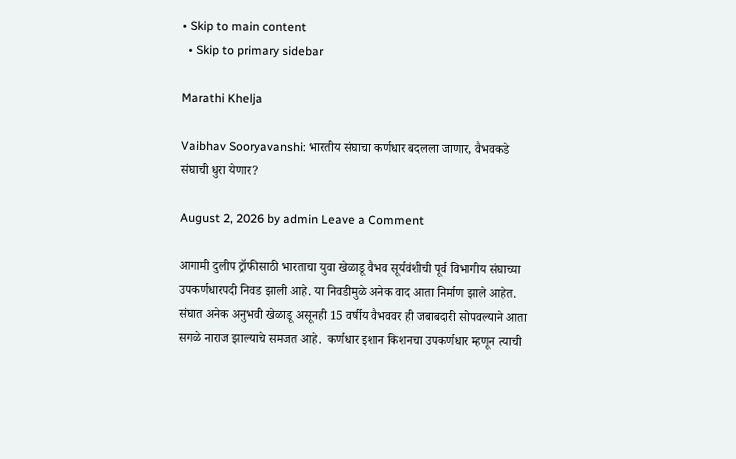• Skip to main content
  • Skip to primary sidebar

Marathi Khelja

Vaibhav Sooryavanshi: भारतीय संघाचा कर्णधार बदलला जाणार, वैभवकडे संघाची धुरा येणार?

August 2, 2026 by admin Leave a Comment

आगामी दुलीप ट्रॉफीसाठी भारताचा युवा खेळाडू वैभव सूर्यवंशीची पूर्व विभागीय संघाच्या उपकर्णधारपदी निवड झाली आहे. या निवडीमुळे अनेक वाद आता निर्माण झाले आहेत. संघात अनेक अनुभवी खेळाडू असूनही 15 वर्षीय वैभववर ही जबाबदारी सोपवल्याने आता सगळे नाराज झाल्याचे समजत आहे.  कर्णधार इशान किशनचा उपकर्णधार म्हणून त्याची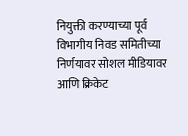नियुक्ती करण्याच्या पूर्व विभागीय निवड समितीच्या निर्णयावर सोशल मीडियावर आणि क्रिकेट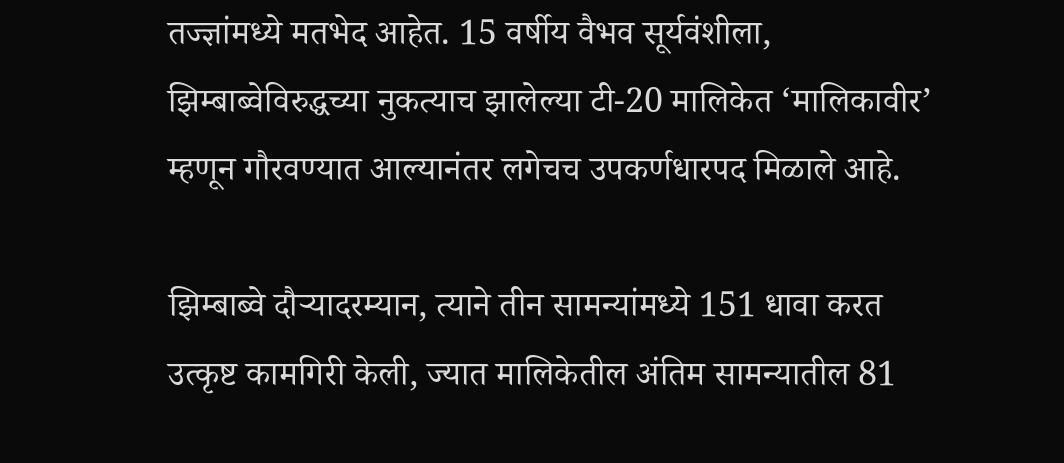तज्ज्ञांमध्ये मतभेद आहेत. 15 वर्षीय वैभव सूर्यवंशीला, झिम्बाब्वेविरुद्धच्या नुकत्याच झालेल्या टी-20 मालिकेत ‘मालिकावीर’ म्हणून गौरवण्यात आल्यानंतर लगेचच उपकर्णधारपद मिळाले आहे.

झिम्बाब्वे दौऱ्यादरम्यान, त्याने तीन सामन्यांमध्ये 151 धावा करत उत्कृष्ट कामगिरी केली, ज्यात मालिकेतील अंतिम सामन्यातील 81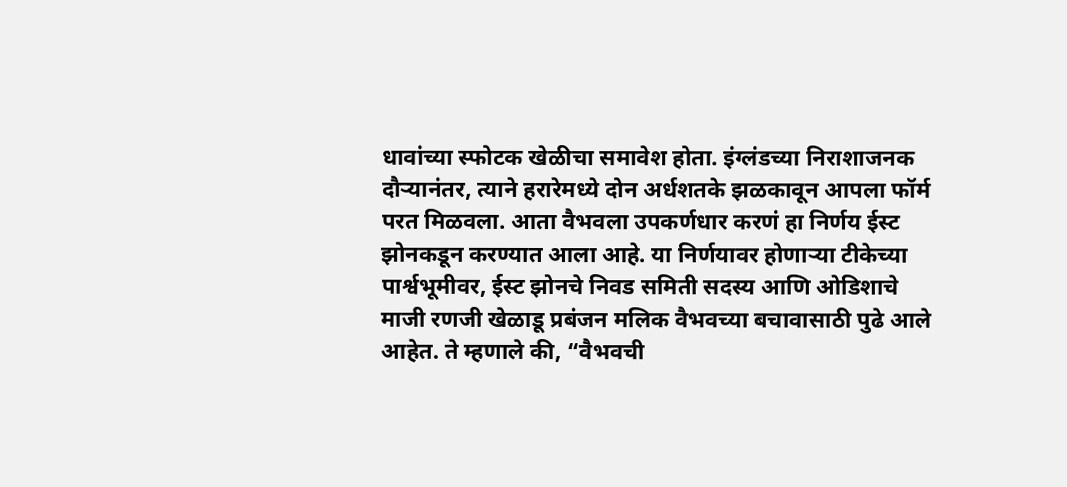धावांच्या स्फोटक खेळीचा समावेश होता. इंग्लंडच्या निराशाजनक दौऱ्यानंतर, त्याने हरारेमध्ये दोन अर्धशतके झळकावून आपला फॉर्म परत मिळवला. आता वैभवला उपकर्णधार करणं हा निर्णय ईस्ट झोनकडून करण्यात आला आहे. या निर्णयावर होणाऱ्या टीकेच्या पार्श्वभूमीवर, ईस्ट झोनचे निवड समिती सदस्य आणि ओडिशाचे माजी रणजी खेळाडू प्रबंजन मलिक वैभवच्या बचावासाठी पुढे आले आहेत. ते म्हणाले की, “वैभवची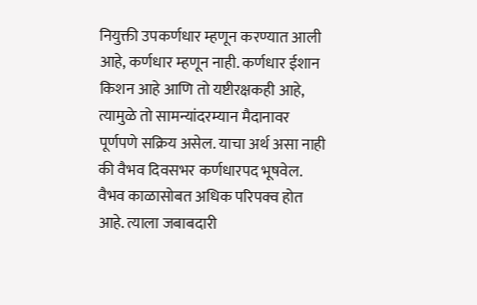नियुक्ती उपकर्णधार म्हणून करण्यात आली आहे, कर्णधार म्हणून नाही. कर्णधार ईशान किशन आहे आणि तो यष्टीरक्षकही आहे, त्यामुळे तो सामन्यांदरम्यान मैदानावर पूर्णपणे सक्रिय असेल. याचा अर्थ असा नाही की वैभव दिवसभर कर्णधारपद भूषवेल. वैभव काळासोबत अधिक परिपक्व होत आहे. त्याला जबाबदारी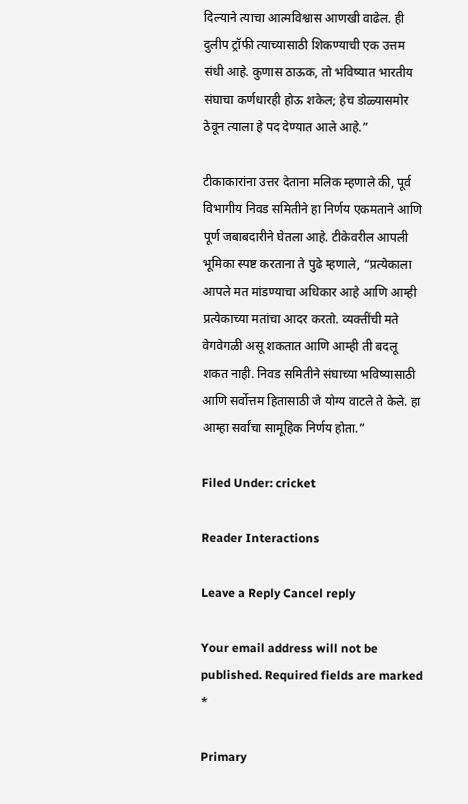दिल्याने त्याचा आत्मविश्वास आणखी वाढेल. ही दुलीप ट्रॉफी त्याच्यासाठी शिकण्याची एक उत्तम संधी आहे. कुणास ठाऊक, तो भविष्यात भारतीय संघाचा कर्णधारही होऊ शकेल; हेच डोळ्यासमोर ठेवून त्याला हे पद देण्यात आले आहे.”

टीकाकारांना उत्तर देताना मलिक म्हणाले की, पूर्व विभागीय निवड समितीने हा निर्णय एकमताने आणि पूर्ण जबाबदारीने घेतला आहे. टीकेवरील आपली भूमिका स्पष्ट करताना ते पुढे म्हणाले, “प्रत्येकाला आपले मत मांडण्याचा अधिकार आहे आणि आम्ही प्रत्येकाच्या मतांचा आदर करतो. व्यक्तींची मते वेगवेगळी असू शकतात आणि आम्ही ती बदलू शकत नाही. निवड समितीने संघाच्या भविष्यासाठी आणि सर्वोत्तम हितासाठी जे योग्य वाटले ते केले. हा आम्हा सर्वांचा सामूहिक निर्णय होता.”

Filed Under: cricket

Reader Interactions

Leave a Reply Cancel reply

Your email address will not be published. Required fields are marked *

Primary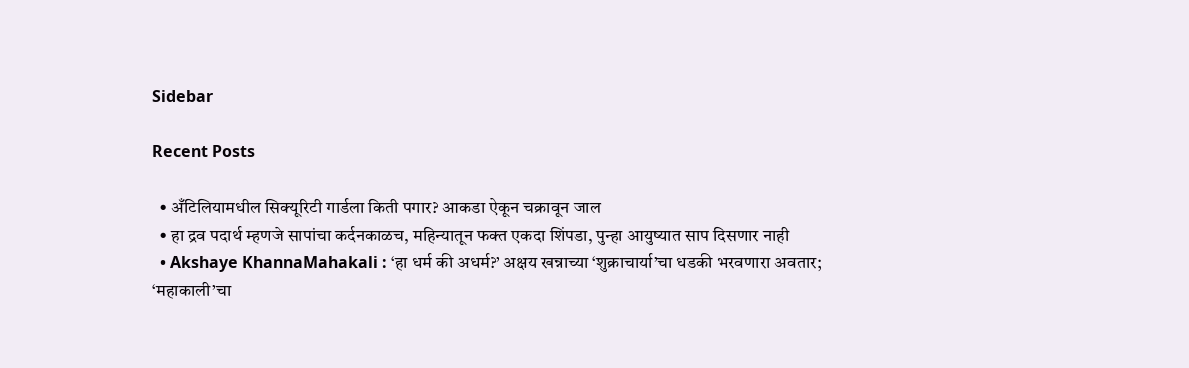Sidebar

Recent Posts

  • अँटिलियामधील सिक्यूरिटी गार्डला किती पगार? आकडा ऐकून चक्रावून जाल
  • हा द्रव पदार्थ म्हणजे सापांचा कर्दनकाळच, महिन्यातून फक्त एकदा शिंपडा, पुन्हा आयुष्यात साप दिसणार नाही
  • Akshaye KhannaMahakali : ‘हा धर्म की अधर्म?’ अक्षय खन्नाच्या ‘शुक्राचार्या’चा धडकी भरवणारा अवतार; ‘महाकाली’चा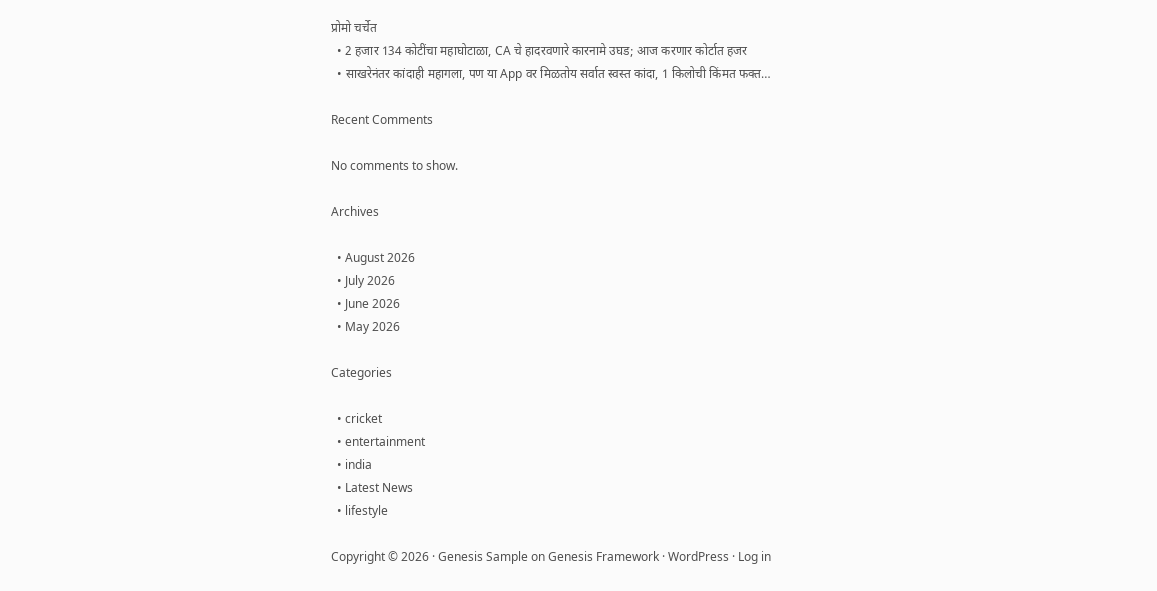प्रोमो चर्चेत
  • 2 हजार 134 कोटींचा महाघोटाळा, CA चे हादरवणारे कारनामे उघड; आज करणार कोर्टात हजर
  • साखरेनंतर कांदाही महागला, पण या App वर मिळतोय सर्वात स्वस्त कांदा, 1 किलोची किंमत फक्त…

Recent Comments

No comments to show.

Archives

  • August 2026
  • July 2026
  • June 2026
  • May 2026

Categories

  • cricket
  • entertainment
  • india
  • Latest News
  • lifestyle

Copyright © 2026 · Genesis Sample on Genesis Framework · WordPress · Log in